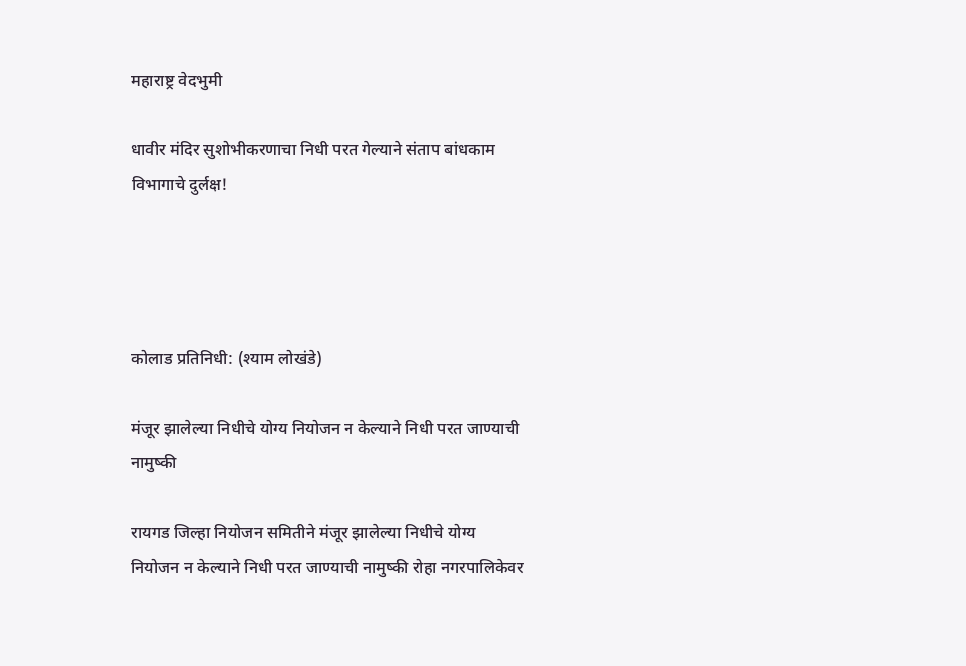महाराष्ट्र वेदभुमी

धावीर मंदिर सुशोभीकरणाचा निधी परत गेल्याने संताप बांधकाम विभागाचे दुर्लक्ष!




कोलाड प्रतिनिधी: (श्याम लोखंडे)

मंजूर झालेल्या निधीचे योग्य नियोजन न केल्याने निधी परत जाण्याची नामुष्की

रायगड जिल्हा नियोजन समितीने मंजूर झालेल्या निधीचे योग्य नियोजन न केल्याने निधी परत जाण्याची नामुष्की रोहा नगरपालिकेवर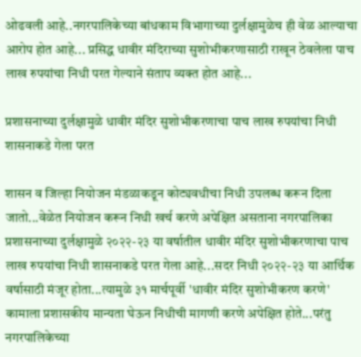ओढवली आहे..नगरपालिकेच्या बांधकाम विभागाच्या दुर्लक्षामुळेच ही वेळ आल्याचा आरोप होत आहे... प्रसिद्ध धावीर मंदिराच्या सुशोभीकरणासाठी राखून ठेवलेला पाच लाख रुपयांचा निधी परत गेल्याने संताप व्यक्त होत आहे...

प्रशासनाच्या दुर्लक्षामुळे धावीर मंदिर सुशोभीकरणाचा पाच लाख रुपयांचा निधी शासनाकडे गेला परत

शासन व जिल्हा नियोजन मंडळाकडून कोट्यवधीचा निधी उपलब्ध करून दिला जातो...वेळेत नियोजन करून निधी खर्च करणे अपेक्षित असताना नगरपालिका प्रशासनाच्या दुर्लक्षामुळे २०२२-२३ या वर्षातील धावीर मंदिर सुशोभीकरणाचा पाच लाख रुपयांचा निधी शासनाकडे परत गेला आहे...सदर निधी २०२२-२३ या आर्थिक वर्षासाठी मंजूर होता...त्यामुळे ३१ मार्चपूर्वी 'धावीर मंदिर सुशोभीकरण करणे' कामाला प्रशासकीय मान्यता घेऊन निधीची मागणी करणे अपेक्षित होते...परंतु नगरपालिकेच्या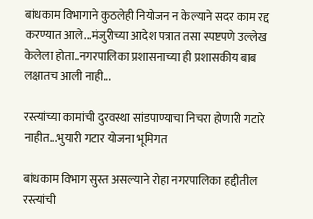बांधकाम विभागाने कुठलेही नियोजन न केल्याने सदर काम रद्द करण्यात आले...मंजुरीच्या आदेश पत्रात तसा स्पष्टपणे उल्लेख केलेला होता..नगरपालिका प्रशासनाच्या ही प्रशासकीय बाब लक्षातच आली नाही...

रस्त्यांच्या कामांची दुरवस्था सांडपाण्याचा निचरा होणारी गटारे नाहीत...भुयारी गटार योजना भूमिगत

बांधकाम विभाग सुस्त असल्याने रोहा नगरपालिका हद्दीतील रस्त्यांची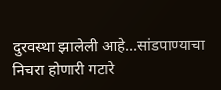दुरवस्था झालेली आहे...सांडपाण्याचा निचरा होणारी गटारे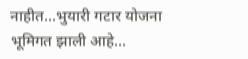नाहीत...भुयारी गटार योजना भूमिगत झाली आहे...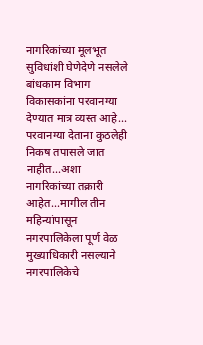नागरिकांच्या मूलभूत सुविधांशी घेणेदेणे नसलेले बांधकाम विभाग विकासकांना परवानग्या देण्यात मात्र व्यस्त आहे... परवानग्या देताना कुठलेही निकष तपासले जात नाहीत...अशा नागरिकांच्या तक्रारी आहेत...मागील तीन महिन्यांपासून नगरपालिकेला पूर्ण वेळ मुख्याधिकारी नसल्याने नगरपालिकेचे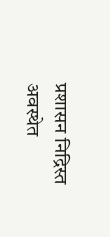प्रशासन निद्रिस्त अवस्थेत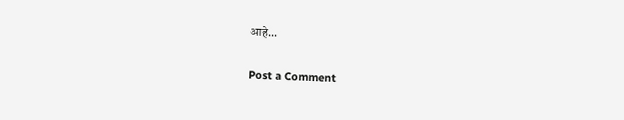आहे...

Post a Comment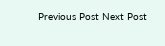Previous Post Next Post